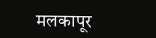मलकापूर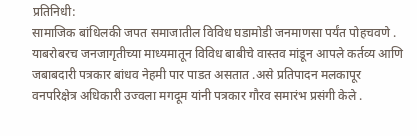प्रतिनिधी:
सामाजिक बांधिलकी जपत समाजातील विविध घडामोडी जनमाणसा पर्यंत पोहचवणे . याबरोबरच जनजागृतीच्या माध्यमातून विविध बाबीचे वास्तव मांडून आपले कर्तव्य आणि जबाबदारी पत्रकार बांधव नेहमी पार पाडत असतात .असे प्रतिपादन मलकापूर वनपरिक्षेत्र अधिकारी उज्वला मगदूम यांनी पत्रकार गौरव समारंभ प्रसंगी केले .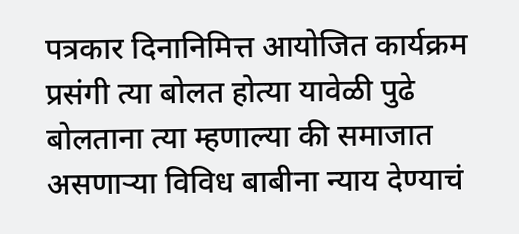पत्रकार दिनानिमित्त आयोजित कार्यक्रम प्रसंगी त्या बोलत होत्या यावेळी पुढे बोलताना त्या म्हणाल्या की समाजात असणाऱ्या विविध बाबीना न्याय देण्याचं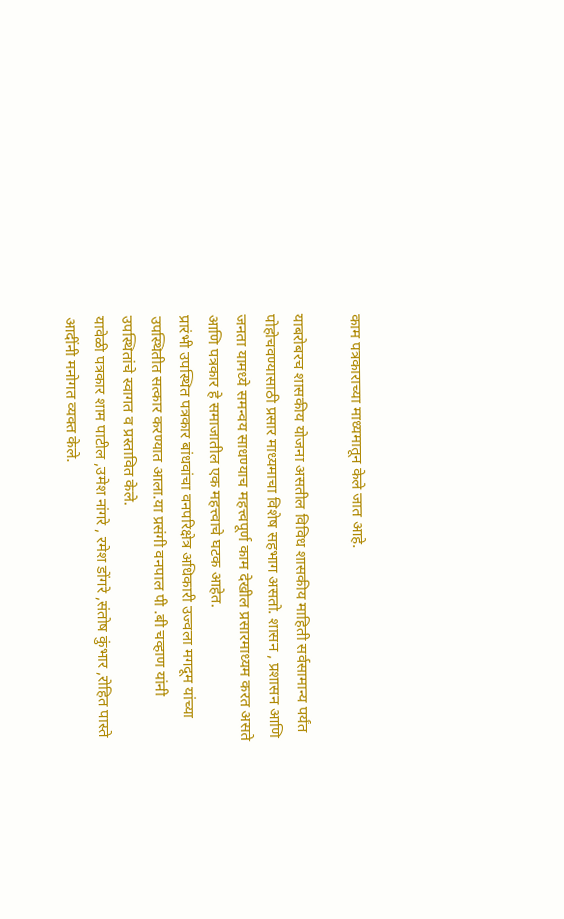काम पत्रकाराच्या माध्यमातून केले जात आहे.

याबरोबरच शासकीय योजना असतील विविध शासकीय माहिती सर्वसामान्य पर्यंत पोहोचवण्यासाठी प्रसार माध्यमाचा विशेष सहभाग असतो. शासन , प्रशासन आणि जनता यामध्ये समन्वय साधण्याच महत्त्वपूर्ण काम देखील प्रसारमाध्यम करत असते आणि पत्रकार हे समाजातील एक महत्त्वाचे घटक आहेत.
प्रारंभी उपस्थित पत्रकार बांधवांचा वनपरिक्षेत्र अधिकारी उज्वला मगदूम यांच्या उपस्थितीत सत्कार करण्यात आला.या प्रसंगी वनपाल पी .बी चव्हाण यांनी उपस्थितांचे स्वागत व प्रस्तावित केले.
यावेळी पत्रकार शाम पाटील ,उमेश नांगरे , रमेश डोंगरे ,संतोष कुंभार ,रोहित पास्ते आदींनी मनोगत व्यक्त केले.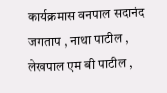कार्यक्रमास वनपाल सदानंद जगताप , नाथा पाटील , लेखपाल एम बी पाटील ,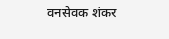वनसेवक शंकर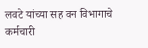लवटे यांच्या सह वन विभागाचे कर्मचारी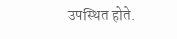उपस्थित होते.